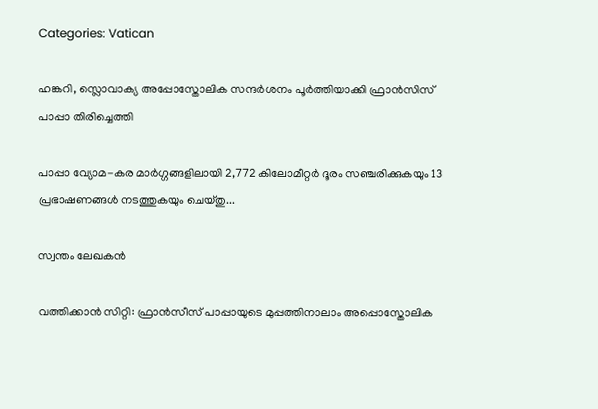Categories: Vatican

ഹങ്കറി, സ്ലൊവാക്യ അപ്പോസ്തോലിക സന്ദർശനം പൂർത്തിയാക്കി ഫ്രാൻസിസ് പാപ്പാ തിരിച്ചെത്തി

പാപ്പാ വ്യോമ-കര മാർഗ്ഗങ്ങളിലായി 2,772 കിലോമീറ്റർ ദൂരം സഞ്ചരിക്കുകയും 13 പ്രഭാഷണങ്ങൾ നടത്തുകയും ചെയ്തു...

സ്വന്തം ലേഖകൻ

വത്തിക്കാൻ സിറ്റി: ഫ്രാൻസീസ് പാപ്പായുടെ മുപ്പത്തിനാലാം അപ്പൊസ്തോലിക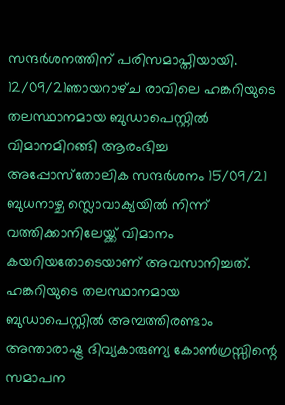സന്ദർശനത്തിന് പരിസമാപ്തിയായി. 12/09/21ഞായറാഴ്‌ച രാവിലെ ഹങ്കറിയുടെ തലസ്ഥാനമായ ബുഡാപെസ്റ്റിൽ വിമാനമിറങ്ങി ആരംഭിച്ച അപ്പോസ്‌തോലിക സന്ദർശനം 15/09/21 ബുധനാഴ്ച സ്ലൊവാക്യയിൽ നിന്ന് വത്തിക്കാനിലേയ്ക്ക് വിമാനം കയറിയതോടെയാണ് അവസാനിച്ചത്. ഹങ്കറിയുടെ തലസ്ഥാനമായ ബുഡാപെസ്റ്റിൽ അമ്പത്തിരണ്ടാം അന്താരാഷ്ട്ര ദിവ്യകാരുണ്യ കോൺഗ്രസ്സിന്റെ സമാപന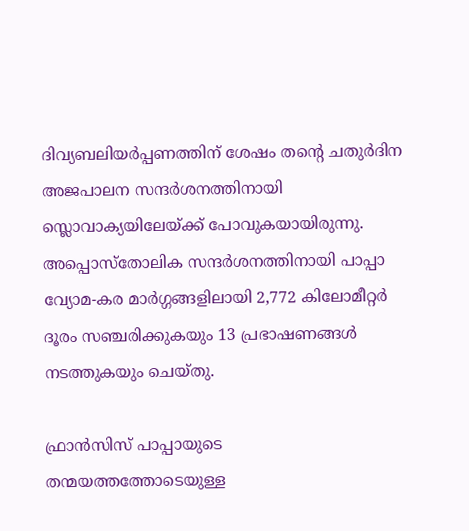ദിവ്യബലിയർപ്പണത്തിന് ശേഷം തന്റെ ചതുർദിന അജപാലന സന്ദർശനത്തിനായി സ്ലൊവാക്യയിലേയ്ക്ക് പോവുകയായിരുന്നു. അപ്പൊസ്തോലിക സന്ദർശനത്തിനായി പാപ്പാ വ്യോമ-കര മാർഗ്ഗങ്ങളിലായി 2,772 കിലോമീറ്റർ ദൂരം സഞ്ചരിക്കുകയും 13 പ്രഭാഷണങ്ങൾ നടത്തുകയും ചെയ്തു.

ഫ്രാൻസിസ് പാപ്പായുടെ തന്മയത്തത്തോടെയുള്ള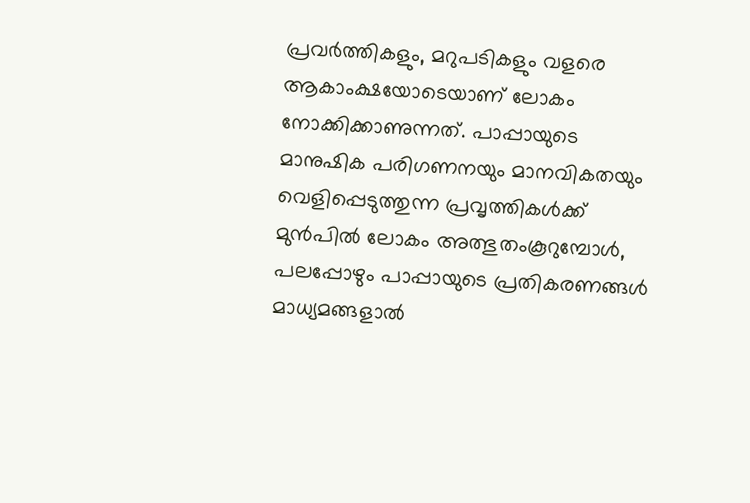പ്രവർത്തികളും, മറുപടികളും വളരെ ആകാംക്ഷയോടെയാണ് ലോകം നോക്കിക്കാണുന്നത്. പാപ്പായുടെ മാനുഷിക പരിഗണനയും മാനവികതയും വെളിപ്പെടുത്തുന്ന പ്രവൃത്തികൾക്ക് മുൻപിൽ ലോകം അത്ഭുതംകൂറുമ്പോൾ, പലപ്പോഴും പാപ്പായുടെ പ്രതികരണങ്ങൾ മാധ്യമങ്ങളാൽ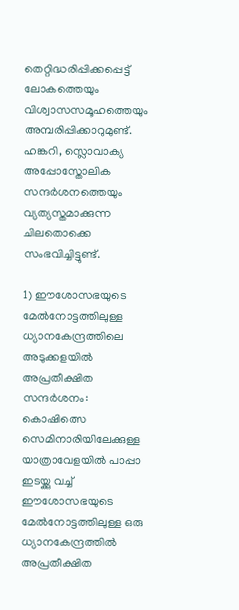തെറ്റിദ്ധരിപ്പിക്കപ്പെട്ട് ലോകത്തെയും വിശ്വാസസമൂഹത്തെയും അമ്പരിപ്പിക്കാറുമുണ്ട്. ഹങ്കറി, സ്ലൊവാക്യ അപ്പോസ്തോലിക സന്ദർശനത്തെയും വ്യത്യസ്തമാക്കുന്ന ചിലതൊക്കെ സംഭവിച്ചിട്ടുണ്ട്.

1) ഈശോസഭയുടെ മേൽനോട്ടത്തിലുള്ള ധ്യാനകേന്ദ്രത്തിലെ അടുക്കളയിൽ അപ്രതീക്ഷിത സന്ദർശനം:
കൊഷിത്സെ സെമിനാരിയിലേക്കുള്ള യാത്രാവേളയിൽ പാപ്പാ ഇടയ്ക്കു വച്ച് ഈശോസഭയുടെ മേൽനോട്ടത്തിലുള്ള ഒരു ധ്യാനകേന്ദ്രത്തിൽ അപ്രതീക്ഷിത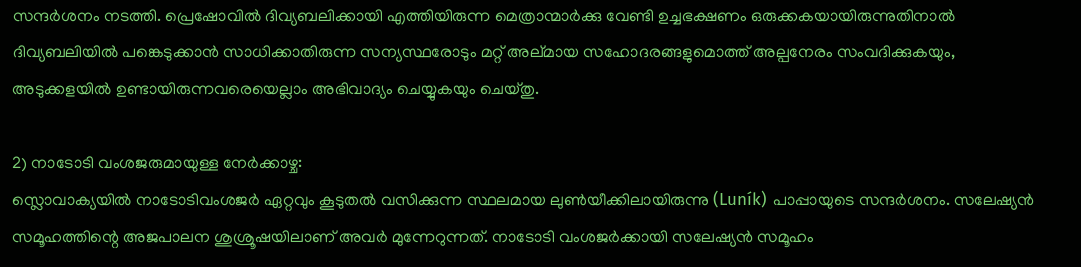സന്ദർശനം നടത്തി. പ്രെഷോവിൽ ദിവ്യബലിക്കായി എത്തിയിരുന്ന മെത്രാന്മാർക്കു വേണ്ടി ഉച്ചഭക്ഷണം ഒരുക്കകയായിരുന്നുതിനാൽ ദിവ്യബലിയിൽ പങ്കെടുക്കാൻ സാധിക്കാതിരുന്ന സന്യസ്ഥരോടും മറ്റ് അല്മായ സഹോദരങ്ങളുമൊത്ത് അല്പനേരം സംവദിക്കുകയും, അടുക്കളയിൽ ഉണ്ടായിരുന്നവരെയെല്ലാം അഭിവാദ്യം ചെയ്യുകയും ചെയ്തു.

2) നാടോടി വംശജരുമായുള്ള നേർക്കാഴ്ച:
സ്ലൊവാക്യയിൽ നാടോടിവംശജർ ഏറ്റവും കൂടുതൽ വസിക്കുന്ന സ്ഥലമായ ലുൺയീക്കിലായിരുന്നു (Luník) പാപ്പായുടെ സന്ദർശനം. സലേഷ്യൻ സമൂഹത്തിന്റെ അജപാലന ശുശ്രൂഷയിലാണ് അവർ മുന്നേറുന്നത്. നാടോടി വംശജർക്കായി സലേഷ്യൻ സമൂഹം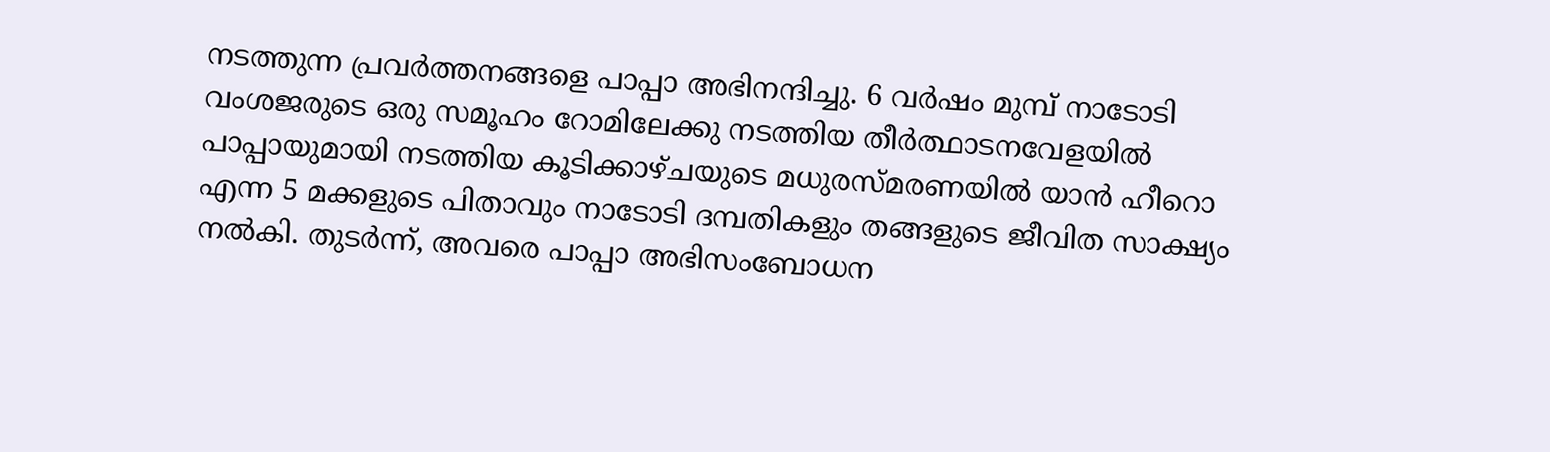നടത്തുന്ന പ്രവർത്തനങ്ങളെ പാപ്പാ അഭിനന്ദിച്ചു. 6 വർഷം മുമ്പ് നാടോടി വംശജരുടെ ഒരു സമൂഹം റോമിലേക്കു നടത്തിയ തീർത്ഥാടനവേളയിൽ പാപ്പായുമായി നടത്തിയ കൂടിക്കാഴ്ചയുടെ മധുരസ്മരണയിൽ യാൻ ഹീറൊ എന്ന 5 മക്കളുടെ പിതാവും നാടോടി ദമ്പതികളും തങ്ങളുടെ ജീവിത സാക്ഷ്യം നൽകി. തുടർന്ന്, അവരെ പാപ്പാ അഭിസംബോധന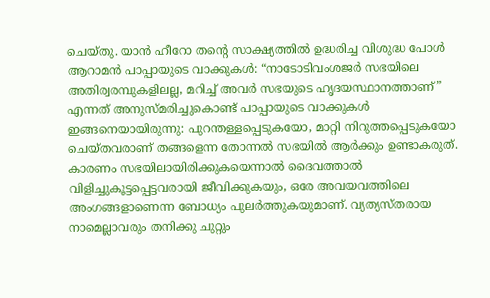ചെയ്തു. യാൻ ഹീറോ തന്റെ സാക്ഷ്യത്തിൽ ഉദ്ധരിച്ച വിശുദ്ധ പോൾ ആറാമൻ പാപ്പായുടെ വാക്കുകൾ: “നാടോടിവംശജർ സഭയിലെ അതിര്വരമ്പുകളിലല്ല, മറിച്ച് അവർ സഭയുടെ ഹൃദയസ്ഥാനത്താണ്” എന്നത് അനുസ്മരിച്ചുകൊണ്ട് പാപ്പായുടെ വാക്കുകൾ ഇങ്ങനെയായിരുന്നു: പുറന്തള്ളപ്പെടുകയോ, മാറ്റി നിറുത്തപ്പെടുകയോ ചെയ്തവരാണ് തങ്ങളെന്ന തോന്നൽ സഭയിൽ ആർക്കും ഉണ്ടാകരുത്. കാരണം സഭയിലായിരിക്കുകയെന്നാൽ ദൈവത്താൽ വിളിച്ചുകൂട്ടപ്പെട്ടവരായി ജീവിക്കുകയും, ഒരേ അവയവത്തിലെ അംഗങ്ങളാണെന്ന ബോധ്യം പുലർത്തുകയുമാണ്. വ്യത്യസ്തരായ നാമെല്ലാവരും തനിക്കു ചുറ്റും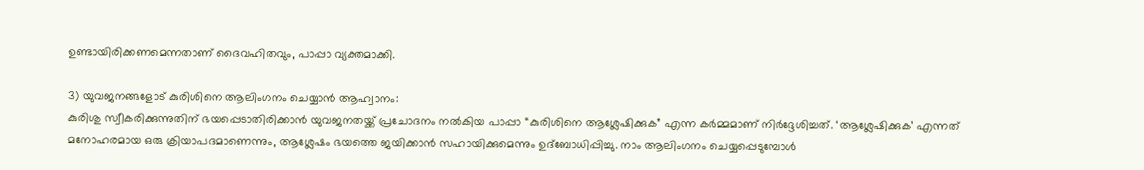ഉണ്ടായിരിക്കണമെന്നതാണ് ദൈവഹിതവും, പാപ്പാ വ്യക്തമാക്കി.

3) യുവജനങ്ങളോട് കുരിശിനെ ആലിംഗനം ചെയ്യാൻ ആഹ്വാനം:
കുരിശു സ്വീകരിക്കുന്നുതിന് ഭയപ്പെടാതിരിക്കാൻ യുവജനതയ്ക്ക് പ്രചോദനം നൽകിയ പാപ്പാ “കുരിശിനെ ആശ്ലേഷിക്കുക” എന്ന കർമ്മമാണ് നിർദ്ദേശിച്ചത്. ‘ആശ്ലേഷിക്കുക’ എന്നത് മനോഹരമായ ഒരു ക്രിയാപദമാണെന്നും, ആശ്ലേഷം ഭയത്തെ ജയിക്കാൻ സഹായിക്കുമെന്നും ഉദ്ബോധിപ്പിച്ചു. നാം ആലിംഗനം ചെയ്യപ്പെടുമ്പോൾ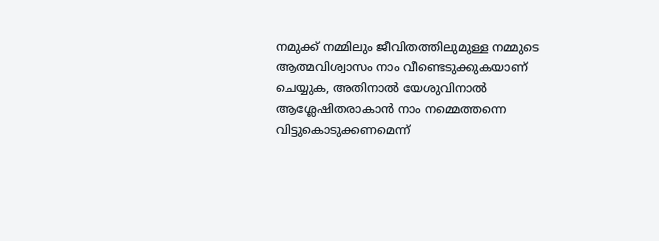നമുക്ക് നമ്മിലും ജീവിതത്തിലുമുള്ള നമ്മുടെ ആത്മവിശ്വാസം നാം വീണ്ടെടുക്കുകയാണ് ചെയ്യുക, അതിനാൽ യേശുവിനാൽ ആശ്ലേഷിതരാകാൻ നാം നമ്മെത്തന്നെ വിട്ടുകൊടുക്കണമെന്ന്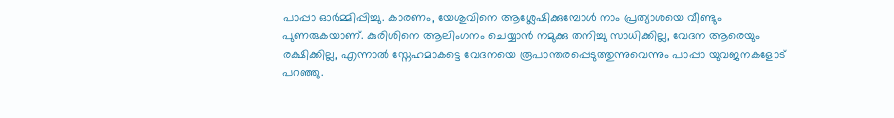പാപ്പാ ഓർമ്മിപ്പിച്ചു. കാരണം, യേശുവിനെ ആശ്ലേഷിക്കുമ്പോൾ നാം പ്രത്യാശയെ വീണ്ടും പുണരുകയാണ്. കുരിശിനെ ആലിംഗനം ചെയ്യാൻ നമുക്കു തനിച്ചു സാധിക്കില്ല, വേദന ആരെയും രക്ഷിക്കില്ല, എന്നാൽ സ്നേഹമാകട്ടെ വേദനയെ രൂപാന്തരപ്പെടുത്തുന്നുവെന്നും പാപ്പാ യുവജനകളോട് പറഞ്ഞു.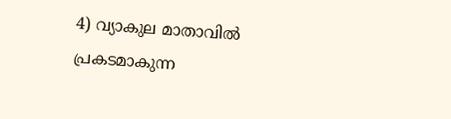4) വ്യാകുല മാതാവിൽ പ്രകടമാകുന്ന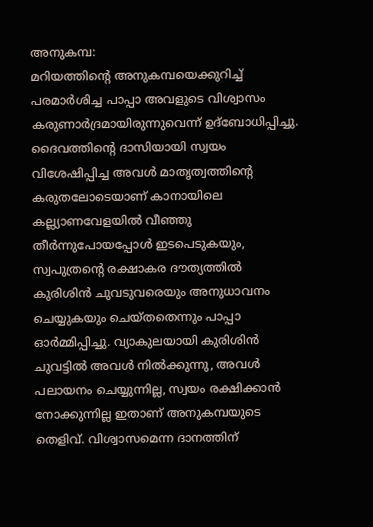അനുകമ്പ:
മറിയത്തിന്റെ അനുകമ്പയെക്കുറിച്ച് പരമാർശിച്ച പാപ്പാ അവളുടെ വിശ്വാസം കരുണാർദ്രമായിരുന്നുവെന്ന് ഉദ്‌ബോധിപ്പിച്ചു. ദൈവത്തിന്റെ ദാസിയായി സ്വയം വിശേഷിപ്പിച്ച അവൾ മാതൃത്വത്തിന്റെ കരുതലോടെയാണ് കാനായിലെ കല്ല്യാണവേളയിൽ വീഞ്ഞു തീർന്നുപോയപ്പോൾ ഇടപെടുകയും, സ്വപുത്രന്റെ രക്ഷാകര ദൗത്യത്തിൽ കുരിശിൻ ചുവടുവരെയും അനുധാവനം ചെയ്യുകയും ചെയ്തതെന്നും പാപ്പാ ഓർമ്മിപ്പിച്ചു. വ്യാകുലയായി കുരിശിൻ ചുവട്ടിൽ അവൾ നിൽക്കുന്നു, അവൾ പലായനം ചെയ്യുന്നില്ല, സ്വയം രക്ഷിക്കാൻ നോക്കുന്നില്ല ഇതാണ് അനുകമ്പയുടെ തെളിവ്. വിശ്വാസമെന്ന ദാനത്തിന്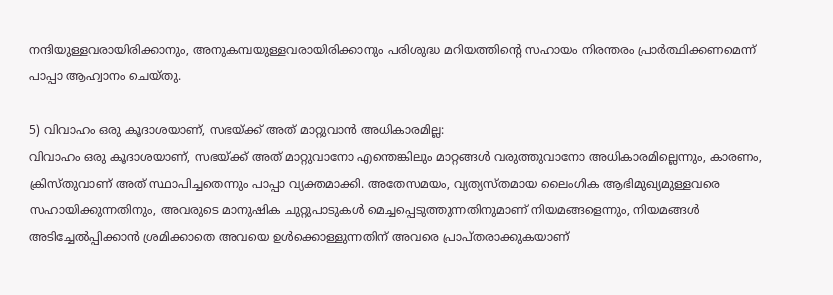നന്ദിയുള്ളവരായിരിക്കാനും, അനുകമ്പയുള്ളവരായിരിക്കാനും പരിശുദ്ധ മറിയത്തിന്റെ സഹായം നിരന്തരം പ്രാർത്ഥിക്കണമെന്ന് പാപ്പാ ആഹ്വാനം ചെയ്തു.

5) വിവാഹം ഒരു കൂദാശയാണ്, സഭയ്ക്ക് അത് മാറ്റുവാൻ അധികാരമില്ല:
വിവാഹം ഒരു കൂദാശയാണ്, സഭയ്ക്ക് അത് മാറ്റുവാനോ എന്തെങ്കിലും മാറ്റങ്ങൾ വരുത്തുവാനോ അധികാരമില്ലെന്നും, കാരണം, ക്രിസ്തുവാണ് അത് സ്ഥാപിച്ചതെന്നും പാപ്പാ വ്യക്തമാക്കി. അതേസമയം, വ്യത്യസ്തമായ ലൈംഗിക ആഭിമുഖ്യമുള്ളവരെ സഹായിക്കുന്നതിനും, അവരുടെ മാനുഷിക ചുറ്റുപാടുകൾ മെച്ചപ്പെടുത്തുന്നതിനുമാണ് നിയമങ്ങളെന്നും, നിയമങ്ങൾ അടിച്ചേൽപ്പിക്കാൻ ശ്രമിക്കാതെ അവയെ ഉൾക്കൊള്ളുന്നതിന് അവരെ പ്രാപ്തരാക്കുകയാണ്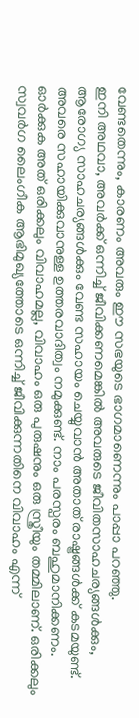വേണ്ടതെന്നും, കാരണം അവരും ഈ സഭയുടെ ഭാഗമാണെന്നും പാപ്പാ പറഞ്ഞു.
ഇനി അഥവാ, അവർക്ക് ഒന്നിച്ച് ജീവിക്കണമെങ്കിൽ അവരുടെ ജീവിതസാഹചര്യങ്ങൾക്കും, ആരോഗ്യ സാഹചര്യങ്ങൾക്കും വേണ്ട സഹായം ചെയ്യുവാൻ അതാത് രാഷ്ട്രങ്ങൾക്ക് കടമയുണ്ട്. അവരെ സഹായിക്കുവാനുള്ള ഉത്തരവാദിത്വം നമുക്കുണ്ട്. നാം പരസ്പരം ബഹുമാനിക്കണം. ഓർക്കുക അത് ഒരിക്കലും വിവാഹമല്ല, വിവാഹം ഒരു പുരുഷനും ഒരു സ്ത്രീയും തമ്മിലാണ്. ഒരിക്കലും സ്വവർഗ ലൈംഗീക ആഭിമുഖ്യത്തോടെ ഒന്നിച്ച് ജീവിക്കുന്നതിനെ വിവാഹം എന്ന്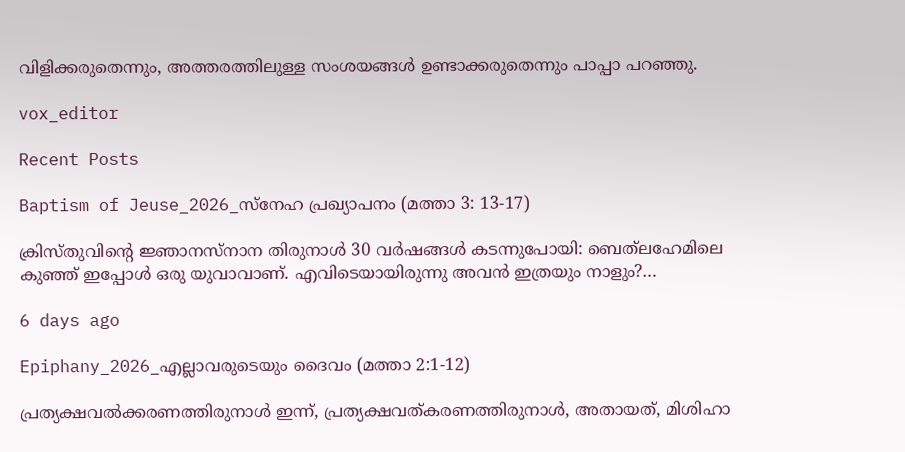വിളിക്കരുതെന്നും, അത്തരത്തിലുള്ള സംശയങ്ങൾ ഉണ്ടാക്കരുതെന്നും പാപ്പാ പറഞ്ഞു.

vox_editor

Recent Posts

Baptism of Jeuse_2026_സ്നേഹ പ്രഖ്യാപനം (മത്താ 3: 13-17)

ക്രിസ്തുവിന്റെ ജ്ഞാനസ്നാന തിരുനാൾ 30 വർഷങ്ങൾ കടന്നുപോയി: ബെത്‌ലഹേമിലെ കുഞ്ഞ് ഇപ്പോൾ ഒരു യുവാവാണ്. എവിടെയായിരുന്നു അവൻ ഇത്രയും നാളും?…

6 days ago

Epiphany_2026_എല്ലാവരുടെയും ദൈവം (മത്താ 2:1-12)

പ്രത്യക്ഷവൽക്കരണത്തിരുനാൾ ഇന്ന്, പ്രത്യക്ഷവത്കരണത്തിരുനാൾ, അതായത്, മിശിഹാ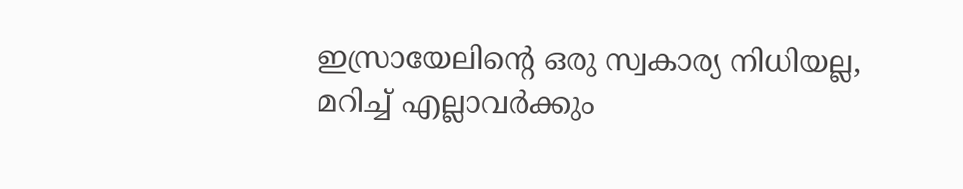ഇസ്രായേലിന്റെ ഒരു സ്വകാര്യ നിധിയല്ല, മറിച്ച് എല്ലാവർക്കും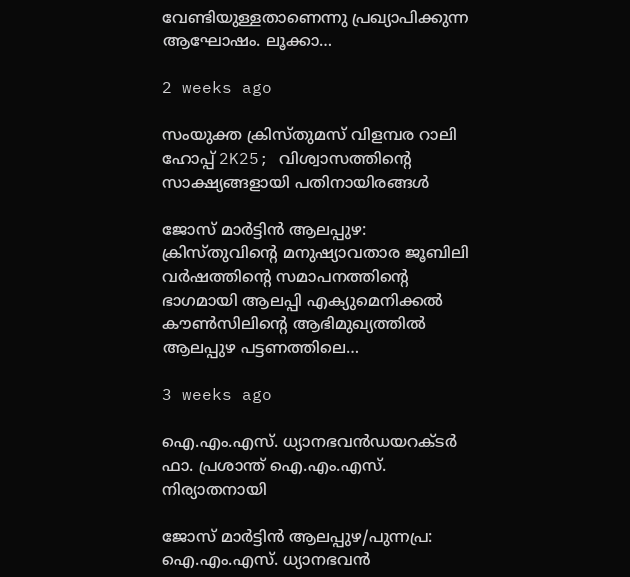വേണ്ടിയുള്ളതാണെന്നു പ്രഖ്യാപിക്കുന്ന ആഘോഷം. ലൂക്കാ…

2 weeks ago

സംയുക്ത ക്രിസ്തുമസ് വിളമ്പര റാലി ഹോപ്പ് 2K25; വിശ്വാസത്തിന്റെ സാക്ഷ്യങ്ങളായി പതിനായിരങ്ങൾ

ജോസ് മാർട്ടിൻ ആലപ്പുഴ: ക്രിസ്തുവിന്റെ മനുഷ്യാവതാര ജൂബിലി വർഷത്തിന്റെ സമാപനത്തിന്റെ ഭാഗമായി ആലപ്പി എക്യുമെനിക്കൽ കൗൺസിലിന്റെ ആഭിമുഖ്യത്തിൽ ആലപ്പുഴ പട്ടണത്തിലെ…

3 weeks ago

ഐ‌.എം‌.എസ്. ധ്യാനഭവൻഡയറക്ടർ ഫാ. പ്രശാന്ത് ഐ‌.എം‌.എസ്. നിര്യാതനായി

ജോസ് മാർട്ടിൻ ആലപ്പുഴ/പുന്നപ്ര: ഐ‌.എം‌.എസ്. ധ്യാനഭവൻ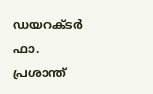ഡയറക്ടർ ഫാ. പ്രശാന്ത്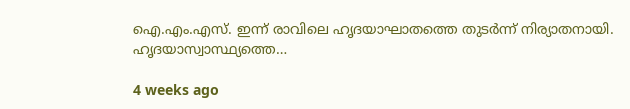ഐ‌.എം‌.എസ്. ഇന്ന് രാവിലെ ഹൃദയാഘാതത്തെ തുടര്‍ന്ന് നിര്യാതനായി. ഹൃദയാസ്വാസ്ഥ്യത്തെ…

4 weeks ago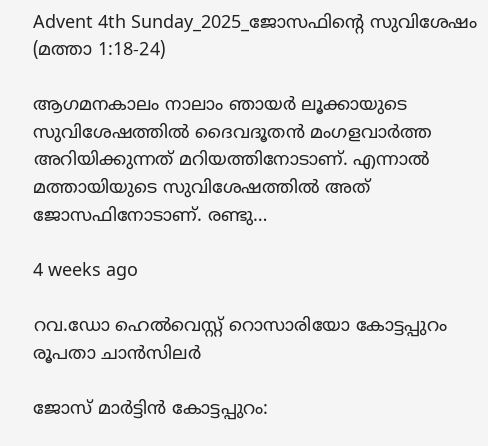Advent 4th Sunday_2025_ജോസഫിന്റെ സുവിശേഷം (മത്താ 1:18-24)

ആഗമനകാലം നാലാം ഞായർ ലൂക്കായുടെ സുവിശേഷത്തിൽ ദൈവദൂതൻ മംഗളവാർത്ത അറിയിക്കുന്നത് മറിയത്തിനോടാണ്. എന്നാൽ മത്തായിയുടെ സുവിശേഷത്തിൽ അത് ജോസഫിനോടാണ്. രണ്ടു…

4 weeks ago

റവ.ഡോ ഹെൽവെസ്റ്റ് റൊസാരിയോ കോട്ടപ്പുറം രൂപതാ ചാൻസിലർ

ജോസ് മാർട്ടിൻ കോട്ടപ്പുറം: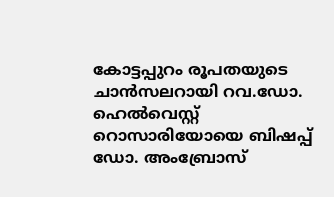കോട്ടപ്പുറം രൂപതയുടെ ചാൻസലറായി റവ.ഡോ. ഹെൽവെസ്റ്റ് റൊസാരിയോയെ ബിഷപ്പ് ഡോ. അംബ്രോസ്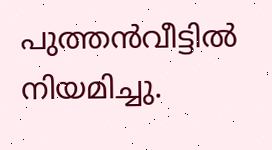പുത്തൻവീട്ടിൽ നിയമിച്ചു.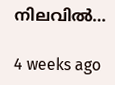നിലവിൽ…

4 weeks ago